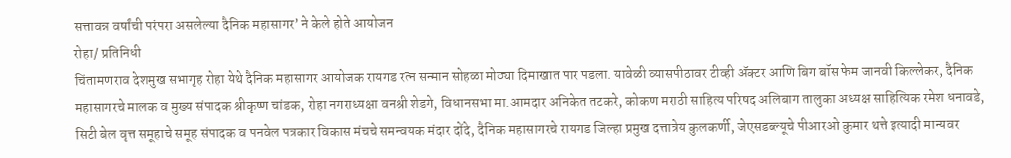सत्तावन्न वर्षांची परंपरा असलेल्या दैनिक महासागर’ ने केले होते आयोजन
रोहा/ प्रतिनिधी
चिंतामणराव देशमुख सभागृह रोहा येथे दैनिक महासागर आयोजक रायगड रत्न सन्मान सोहळा मोठ्या दिमाखात पार पडला. यावेळी व्यासपीठावर टीव्ही ॲक्टर आणि बिग बॉस फेम जानवी किल्लेकर, दैनिक महासागरचे मालक व मुख्य संपादक श्रीकृष्ण चांडक, रोहा नगराध्यक्षा वनश्री शेडगे, विधानसभा मा.आमदार अनिकेत तटकरे, कोकण मराठी साहित्य परिषद अलिबाग तालुका अध्यक्ष साहित्यिक रमेश धनावडे, सिटी बेल वृत्त समूहाचे समूह संपादक व पनवेल पत्रकार विकास मंचचे समन्वयक मंदार दोंदे, दैनिक महासागरचे रायगड जिल्हा प्रमुख दत्तात्रेय कुलकर्णी, जेएसडब्ल्यूचे पीआरओ कुमार थत्ते इत्यादी मान्यवर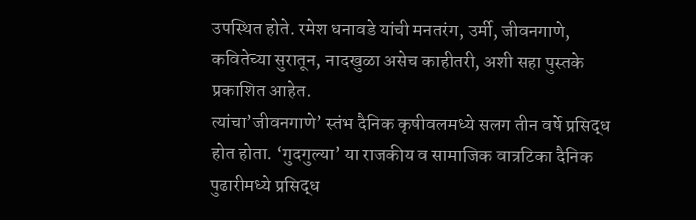उपस्थित होते. रमेश धनावडे यांची मनतरंग, उर्मी, जीवनगाणे, कवितेच्या सुरातून, नादखुळा असेच काहीतरी, अशी सहा पुस्तके प्रकाशित आहेत.
त्यांचा’जीवनगाणे’ स्तंभ दैनिक कृषीवलमध्ये सलग तीन वर्षे प्रसिद्ध होत होता. ‘गुदगुल्या’ या राजकीय व सामाजिक वात्रटिका दैनिक पुढारीमध्ये प्रसिद्ध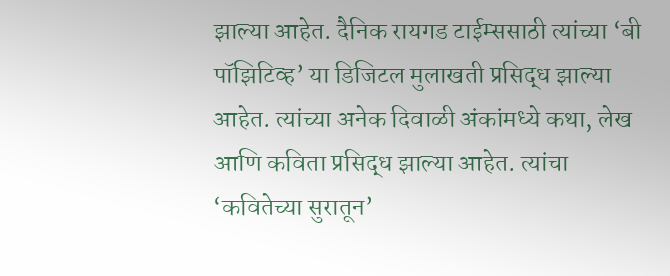झाल्या आहेत. दैनिक रायगड टाईम्ससाठी त्यांच्या ‘बी पॉझिटिव्ह’ या डिजिटल मुलाखती प्रसिद्ध झाल्या आहेत. त्यांच्या अनेक दिवाळी अंकांमध्ये कथा, लेख आणि कविता प्रसिद्ध झाल्या आहेत. त्यांचा ‘कवितेच्या सुरातून’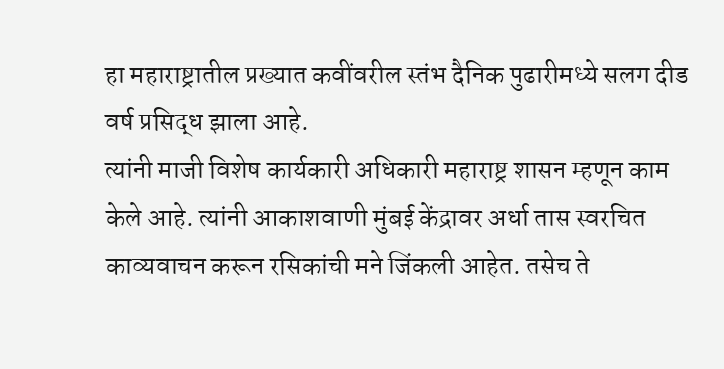हा महाराष्ट्रातील प्रख्यात कवींवरील स्तंभ दैनिक पुढारीमध्ये सलग दीड वर्ष प्रसिद्ध झाला आहे.
त्यांनी माजी विशेष कार्यकारी अधिकारी महाराष्ट्र शासन म्हणून काम केले आहे. त्यांनी आकाशवाणी मुंबई केंद्रावर अर्धा तास स्वरचित काव्यवाचन करून रसिकांची मने जिंकली आहेत. तसेच ते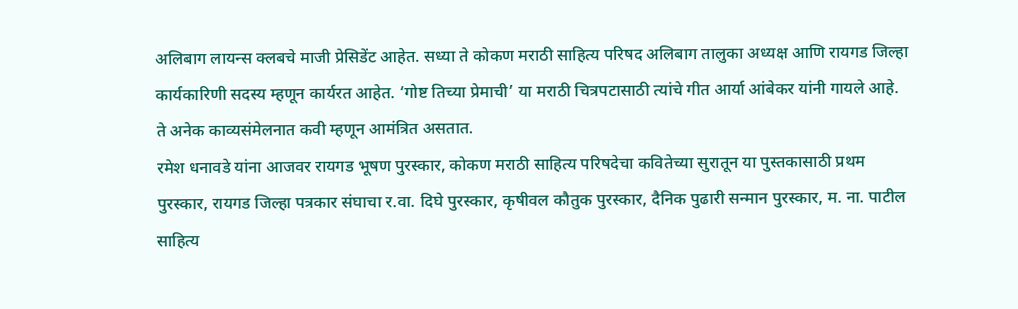अलिबाग लायन्स क्लबचे माजी प्रेसिडेंट आहेत. सध्या ते कोकण मराठी साहित्य परिषद अलिबाग तालुका अध्यक्ष आणि रायगड जिल्हा कार्यकारिणी सदस्य म्हणून कार्यरत आहेत. ‘गोष्ट तिच्या प्रेमाची’ या मराठी चित्रपटासाठी त्यांचे गीत आर्या आंबेकर यांनी गायले आहे. ते अनेक काव्यसंमेलनात कवी म्हणून आमंत्रित असतात.
रमेश धनावडे यांना आजवर रायगड भूषण पुरस्कार, कोकण मराठी साहित्य परिषदेचा कवितेच्या सुरातून या पुस्तकासाठी प्रथम पुरस्कार, रायगड जिल्हा पत्रकार संघाचा र.वा. दिघे पुरस्कार, कृषीवल कौतुक पुरस्कार, दैनिक पुढारी सन्मान पुरस्कार, म. ना. पाटील साहित्य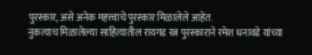पुरस्कार, असे अनेक महत्त्वाचे पुरस्कार मिळालेले आहेत.
नुकत्याच मिळालेल्या साहित्यातील रायगड रत्न पुरस्काराने रमेश धनावडे यांच्या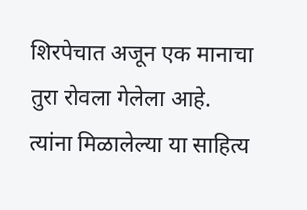शिरपेचात अजून एक मानाचा तुरा रोवला गेलेला आहे. त्यांना मिळालेल्या या साहित्य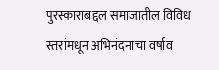पुरस्काराबद्दल समाजातील विविध स्तरांमधून अभिनंदनाचा वर्षाव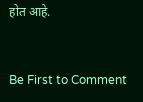होत आहे.



Be First to Comment